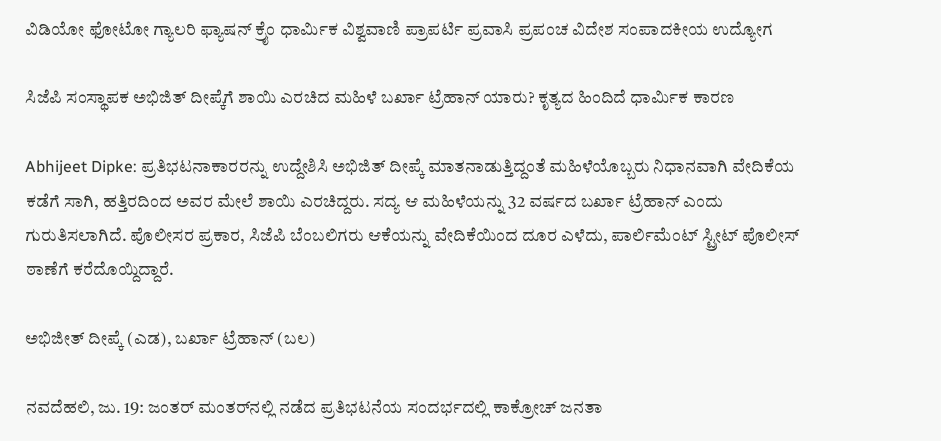ವಿಡಿಯೋ ಫೋಟೋ ಗ್ಯಾಲರಿ ಫ್ಯಾಷನ್ ಕ್ರೈಂ ಧಾರ್ಮಿಕ ವಿಶ್ವವಾಣಿ ಪ್ರಾಪರ್ಟಿ ಪ್ರವಾಸಿ ಪ್ರಪಂಚ ವಿದೇಶ ಸಂಪಾದಕೀಯ ಉದ್ಯೋಗ

ಸಿಜೆಪಿ ಸಂಸ್ಥಾಪಕ ಅಭಿಜಿತ್ ದೀಪ್ಕೆಗೆ ಶಾಯಿ ಎರಚಿದ ಮಹಿಳೆ ಬರ್ಖಾ ಟ್ರೆಹಾನ್ ಯಾರು? ಕೃತ್ಯದ ಹಿಂದಿದೆ ಧಾರ್ಮಿಕ ಕಾರಣ

Abhijeet Dipke: ಪ್ರತಿಭಟನಾಕಾರರನ್ನು ಉದ್ದೇಶಿಸಿ ಅಭಿಜಿತ್ ದೀಪ್ಕೆ ಮಾತನಾಡುತ್ತಿದ್ದಂತೆ ಮಹಿಳೆಯೊಬ್ಬರು ನಿಧಾನವಾಗಿ ವೇದಿಕೆಯ ಕಡೆಗೆ ಸಾಗಿ, ಹತ್ತಿರದಿಂದ ಅವರ ಮೇಲೆ ಶಾಯಿ ಎರಚಿದ್ದರು. ಸದ್ಯ ಆ ಮಹಿಳೆಯನ್ನು 32 ವರ್ಷದ ಬರ್ಖಾ ಟ್ರೆಹಾನ್ ಎಂದು ಗುರುತಿಸಲಾಗಿದೆ. ಪೊಲೀಸರ ಪ್ರಕಾರ, ಸಿಜೆಪಿ ಬೆಂಬಲಿಗರು ಆಕೆಯನ್ನು ವೇದಿಕೆಯಿಂದ ದೂರ ಎಳೆದು, ಪಾರ್ಲಿಮೆಂಟ್ ಸ್ಟ್ರೀಟ್ ಪೊಲೀಸ್ ಠಾಣೆಗೆ ಕರೆದೊಯ್ದಿದ್ದಾರೆ.

ಅಭಿಜೀತ್ ದೀಪ್ಕೆ (ಎಡ), ಬರ್ಖಾ ಟ್ರೆಹಾನ್ (ಬಲ)

ನವದೆಹಲಿ, ಜು. 19: ಜಂತರ್ ಮಂತರ್‌ನಲ್ಲಿ ನಡೆದ ಪ್ರತಿಭಟನೆಯ ಸಂದರ್ಭದಲ್ಲಿ ಕಾಕ್ರೋಚ್ ಜನತಾ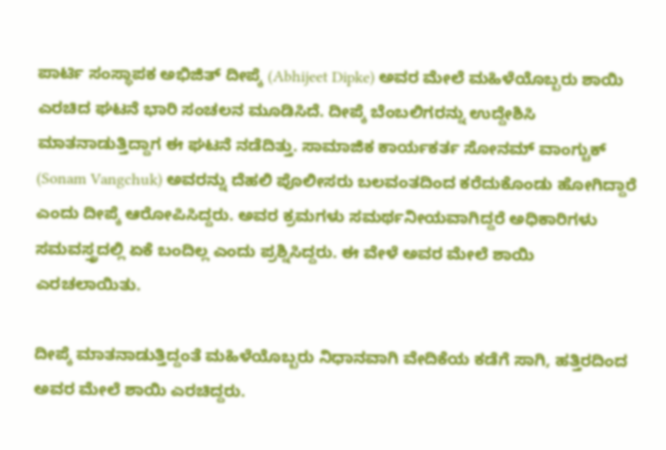ಪಾರ್ಟಿ ಸಂಸ್ಥಾಪಕ ಅಭಿಜಿತ್ ದೀಪ್ಕೆ (Abhijeet Dipke) ಅವರ ಮೇಲೆ ಮಹಿಳೆಯೊಬ್ಬರು ಶಾಯಿ ಎರಚಿದ ಘಟನೆ ಭಾರಿ ಸಂಚಲನ ಮೂಡಿಸಿದೆ. ದೀಪ್ಕೆ ಬೆಂಬಲಿಗರನ್ನು ಉದ್ದೇಶಿಸಿ ಮಾತನಾಡುತ್ತಿದ್ದಾಗ ಈ ಘಟನೆ ನಡೆದಿತ್ತು. ಸಾಮಾಜಿಕ ಕಾರ್ಯಕರ್ತ ಸೋನಮ್ ವಾಂಗ್ಚುಕ್ (Sonam Vangchuk) ಅವರನ್ನು ದೆಹಲಿ ಪೊಲೀಸರು ಬಲವಂತದಿಂದ ಕರೆದುಕೊಂಡು ಹೋಗಿದ್ದಾರೆ ಎಂದು ದೀಪ್ಕೆ ಆರೋಪಿಸಿದ್ದರು. ಅವರ ಕ್ರಮಗಳು ಸಮರ್ಥನೀಯವಾಗಿದ್ದರೆ ಅಧಿಕಾರಿಗಳು ಸಮವಸ್ತ್ರದಲ್ಲಿ ಏಕೆ ಬಂದಿಲ್ಲ ಎಂದು ಪ್ರಶ್ನಿಸಿದ್ದರು. ಈ ವೇಳೆ ಅವರ ಮೇಲೆ ಶಾಯಿ ಎರಚಲಾಯಿತು.

ದೀಪ್ಕೆ ಮಾತನಾಡುತ್ತಿದ್ದಂತೆ ಮಹಿಳೆಯೊಬ್ಬರು ನಿಧಾನವಾಗಿ ವೇದಿಕೆಯ ಕಡೆಗೆ ಸಾಗಿ, ಹತ್ತಿರದಿಂದ ಅವರ ಮೇಲೆ ಶಾಯಿ ಎರಚಿದ್ದರು.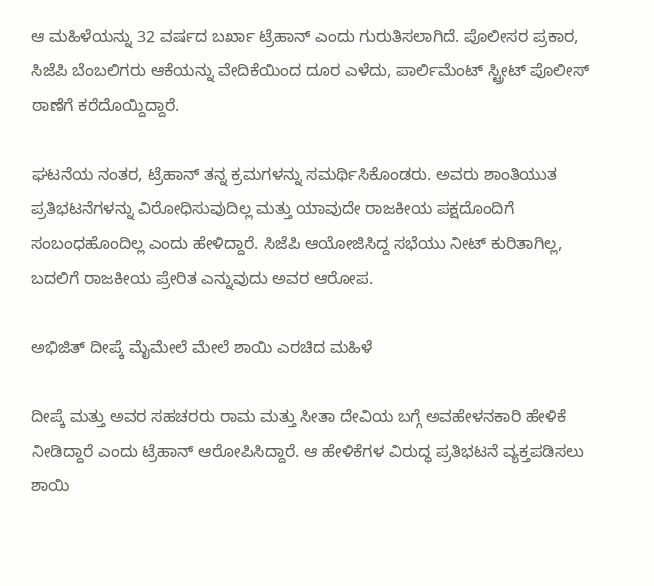ಆ ಮಹಿಳೆಯನ್ನು 32 ವರ್ಷದ ಬರ್ಖಾ ಟ್ರೆಹಾನ್ ಎಂದು ಗುರುತಿಸಲಾಗಿದೆ. ಪೊಲೀಸರ ಪ್ರಕಾರ, ಸಿಜೆಪಿ ಬೆಂಬಲಿಗರು ಆಕೆಯನ್ನು ವೇದಿಕೆಯಿಂದ ದೂರ ಎಳೆದು, ಪಾರ್ಲಿಮೆಂಟ್ ಸ್ಟ್ರೀಟ್ ಪೊಲೀಸ್ ಠಾಣೆಗೆ ಕರೆದೊಯ್ದಿದ್ದಾರೆ.

ಘಟನೆಯ ನಂತರ, ಟ್ರೆಹಾನ್ ತನ್ನ ಕ್ರಮಗಳನ್ನು ಸಮರ್ಥಿಸಿಕೊಂಡರು. ಅವರು ಶಾಂತಿಯುತ ಪ್ರತಿಭಟನೆಗಳನ್ನು ವಿರೋಧಿಸುವುದಿಲ್ಲ ಮತ್ತು ಯಾವುದೇ ರಾಜಕೀಯ ಪಕ್ಷದೊಂದಿಗೆ ಸಂಬಂಧಹೊಂದಿಲ್ಲ ಎಂದು ಹೇಳಿದ್ದಾರೆ. ಸಿಜೆಪಿ ಆಯೋಜಿಸಿದ್ದ ಸಭೆಯು ನೀಟ್ ಕುರಿತಾಗಿಲ್ಲ, ಬದಲಿಗೆ ರಾಜಕೀಯ ಪ್ರೇರಿತ ಎನ್ನುವುದು ಅವರ ಆರೋಪ.

ಅಭಿಜಿತ್ ದೀಪ್ಕೆ ಮೈಮೇಲೆ ಮೇಲೆ ಶಾಯಿ ಎರಚಿದ ಮಹಿಳೆ

ದೀಪ್ಕೆ ಮತ್ತು ಅವರ ಸಹಚರರು ರಾಮ ಮತ್ತು ಸೀತಾ ದೇವಿಯ ಬಗ್ಗೆ ಅವಹೇಳನಕಾರಿ ಹೇಳಿಕೆ ನೀಡಿದ್ದಾರೆ ಎಂದು ಟ್ರೆಹಾನ್ ಆರೋಪಿಸಿದ್ದಾರೆ. ಆ ಹೇಳಿಕೆಗಳ ವಿರುದ್ಧ ಪ್ರತಿಭಟನೆ ವ್ಯಕ್ತಪಡಿಸಲು ಶಾಯಿ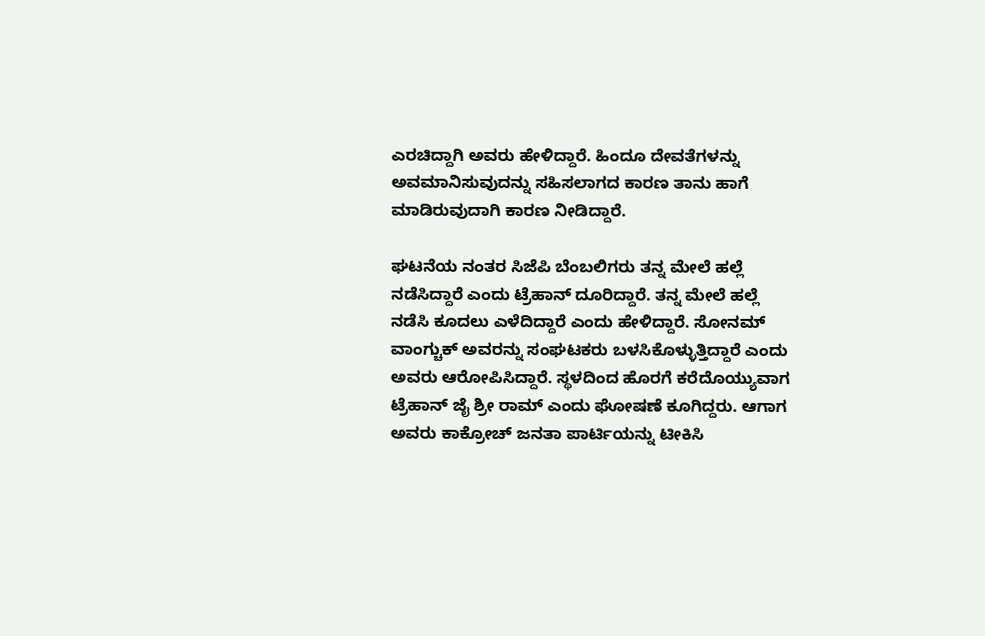ಎರಚಿದ್ದಾಗಿ ಅವರು ಹೇಳಿದ್ದಾರೆ. ಹಿಂದೂ ದೇವತೆಗಳನ್ನು ಅವಮಾನಿಸುವುದನ್ನು ಸಹಿಸಲಾಗದ ಕಾರಣ ತಾನು ಹಾಗೆ ಮಾಡಿರುವುದಾಗಿ ಕಾರಣ ನೀಡಿದ್ದಾರೆ.

ಘಟನೆಯ ನಂತರ ಸಿಜೆಪಿ ಬೆಂಬಲಿಗರು ತನ್ನ ಮೇಲೆ ಹಲ್ಲೆ ನಡೆಸಿದ್ದಾರೆ ಎಂದು ಟ್ರೆಹಾನ್ ದೂರಿದ್ದಾರೆ. ತನ್ನ ಮೇಲೆ ಹಲ್ಲೆ ನಡೆಸಿ ಕೂದಲು ಎಳೆದಿದ್ದಾರೆ ಎಂದು ಹೇಳಿದ್ದಾರೆ. ಸೋನಮ್ ವಾಂಗ್ಚುಕ್ ಅವರನ್ನು ಸಂಘಟಕರು ಬಳಸಿಕೊಳ್ಳುತ್ತಿದ್ದಾರೆ ಎಂದು ಅವರು ಆರೋಪಿಸಿದ್ದಾರೆ. ಸ್ಥಳದಿಂದ ಹೊರಗೆ ಕರೆದೊಯ್ಯುವಾಗ ಟ್ರೆಹಾನ್ ಜೈ ಶ್ರೀ ರಾಮ್ ಎಂದು ಘೋಷಣೆ ಕೂಗಿದ್ದರು. ಆಗಾಗ ಅವರು ಕಾಕ್ರೋಚ್ ಜನತಾ ಪಾರ್ಟಿಯನ್ನು ಟೀಕಿಸಿ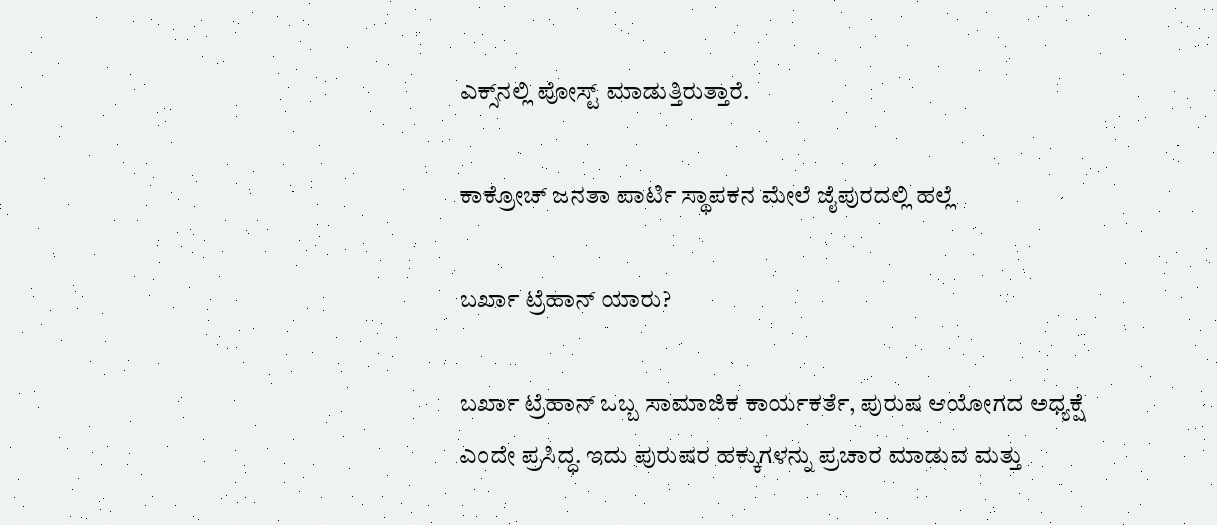ಎಕ್ಸ್‌ನಲ್ಲಿ ಪೋಸ್ಟ್ ಮಾಡುತ್ತಿರುತ್ತಾರೆ.

ಕಾಕ್ರೋಚ್ ಜನತಾ ಪಾರ್ಟಿ ಸ್ಥಾಪಕನ ಮೇಲೆ ಜೈಪುರದಲ್ಲಿ ಹಲ್ಲೆ

ಬರ್ಖಾ ಟ್ರೆಹಾನ್ ಯಾರು?

ಬರ್ಖಾ ಟ್ರೆಹಾನ್ ಒಬ್ಬ ಸಾಮಾಜಿಕ ಕಾರ್ಯಕರ್ತೆ, ಪುರುಷ ಆಯೋಗದ ಅಧ್ಯಕ್ಷೆ ಎಂದೇ ಪ್ರಸಿದ್ಧ. ಇದು ಪುರುಷರ ಹಕ್ಕುಗಳನ್ನು ಪ್ರಚಾರ ಮಾಡುವ ಮತ್ತು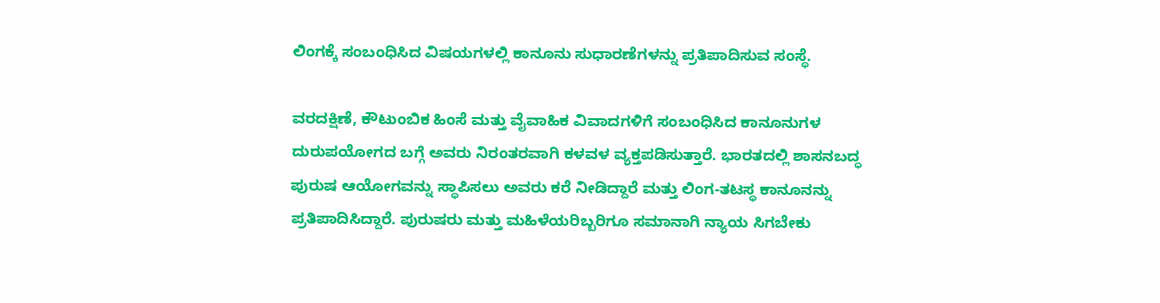ಲಿಂಗಕ್ಕೆ ಸಂಬಂಧಿಸಿದ ವಿಷಯಗಳಲ್ಲಿ ಕಾನೂನು ಸುಧಾರಣೆಗಳನ್ನು ಪ್ರತಿಪಾದಿಸುವ ಸಂಸ್ಥೆ.

ವರದಕ್ಷಿಣೆ, ಕೌಟುಂಬಿಕ ಹಿಂಸೆ ಮತ್ತು ವೈವಾಹಿಕ ವಿವಾದಗಳಿಗೆ ಸಂಬಂಧಿಸಿದ ಕಾನೂನುಗಳ ದುರುಪಯೋಗದ ಬಗ್ಗೆ ಅವರು ನಿರಂತರವಾಗಿ ಕಳವಳ ವ್ಯಕ್ತಪಡಿಸುತ್ತಾರೆ. ಭಾರತದಲ್ಲಿ ಶಾಸನಬದ್ಧ ಪುರುಷ ಆಯೋಗವನ್ನು ಸ್ಥಾಪಿಸಲು ಅವರು ಕರೆ ನೀಡಿದ್ದಾರೆ ಮತ್ತು ಲಿಂಗ-ತಟಸ್ಥ ಕಾನೂನನ್ನು ಪ್ರತಿಪಾದಿಸಿದ್ದಾರೆ. ಪುರುಷರು ಮತ್ತು ಮಹಿಳೆಯರಿಬ್ಬರಿಗೂ ಸಮಾನಾಗಿ ನ್ಯಾಯ ಸಿಗಬೇಕು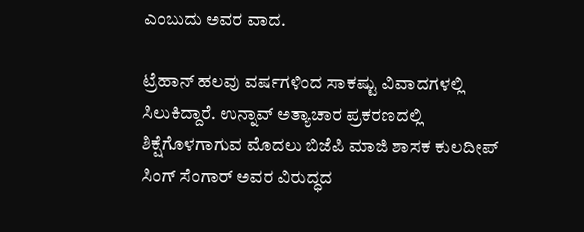ಎಂಬುದು ಅವರ ವಾದ.

ಟ್ರೆಹಾನ್ ಹಲವು ವರ್ಷಗಳಿಂದ ಸಾಕಷ್ಟು ವಿವಾದಗಳಲ್ಲಿ ಸಿಲುಕಿದ್ದಾರೆ. ಉನ್ನಾವ್ ಅತ್ಯಾಚಾರ ಪ್ರಕರಣದಲ್ಲಿ ಶಿಕ್ಷೆಗೊಳಗಾಗುವ ಮೊದಲು ಬಿಜೆಪಿ ಮಾಜಿ ಶಾಸಕ ಕುಲದೀಪ್ ಸಿಂಗ್ ಸೆಂಗಾರ್ ಅವರ ವಿರುದ್ಧದ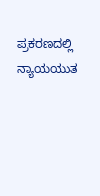ಪ್ರಕರಣದಲ್ಲಿ ನ್ಯಾಯಯುತ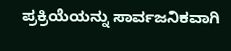ಪ್ರಕ್ರಿಯೆಯನ್ನು ಸಾರ್ವಜನಿಕವಾಗಿ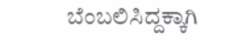ಬೆಂಬಲಿಸಿದ್ದಕ್ಕಾಗಿ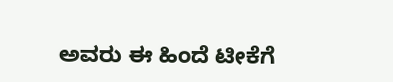ಅವರು ಈ ಹಿಂದೆ ಟೀಕೆಗೆ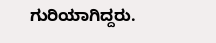ಗುರಿಯಾಗಿದ್ದರು.